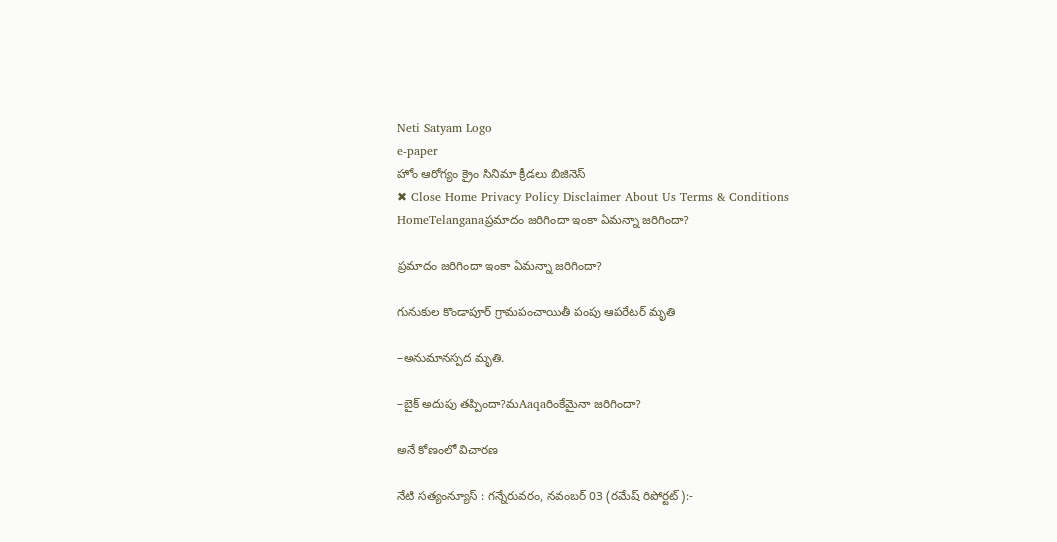Neti Satyam Logo
e-paper
హోం ఆరోగ్యం క్రైం సినిమా క్రీడలు బిజినెస్
✖ Close Home Privacy Policy Disclaimer About Us Terms & Conditions
HomeTelanganaప్రమాదం జరిగిందా ఇంకా ఏమన్నా జరిగిందా?

ప్రమాదం జరిగిందా ఇంకా ఏమన్నా జరిగిందా?

గునుకుల కొండాపూర్ గ్రామపంచాయితీ పంపు ఆపరేటర్ మృతి

–అనుమానస్పద మృతి.

–బైక్ అదుపు తప్పిందా?మAaqaరింకేమైనా జరిగిందా?

అనే కోణంలో విచారణ

నేటి సత్యంన్యూస్ : గన్నేరువరం, నవంబర్ 03 (రమేష్ రిపోర్టట్):-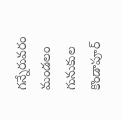గన్నేరువరం మండలం గునుకుల కొండాపూర్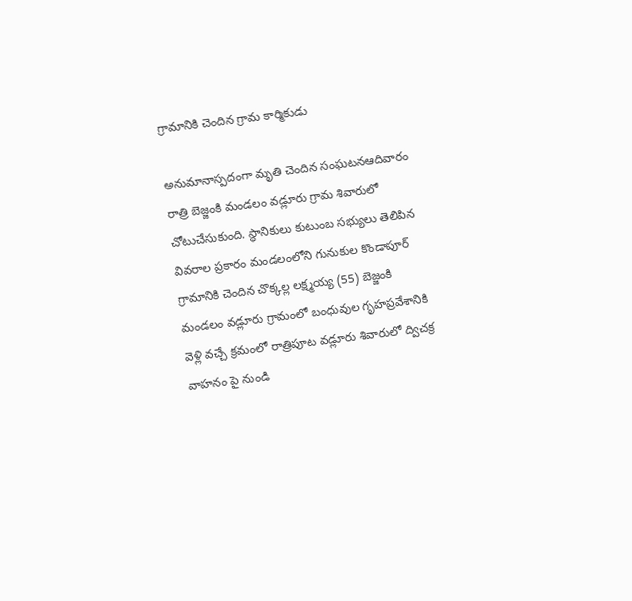గ్రామానికి చెందిన గ్రామ కార్మికుడు

అనుమానాస్పదంగా మృతి చెందిన సంఘటనఆదివారం రాత్రి బెజ్జంకి మండలం వడ్లూరు గ్రామ శివారులో చోటుచేసుకుంది. స్థానికులు కుటుంబ సభ్యులు తెలిపిన వివరాల ప్రకారం మండలంలోని గునుకుల కొండాపూర్ గ్రామానికి చెందిన చొక్కల్ల లక్ష్మయ్య (55) బెజ్జంకి మండలం వడ్లూరు గ్రామంలో బంధువుల గృహప్రవేశానికి వెళ్లి వచ్చే క్రమంలో రాత్రిపూట వడ్లూరు శివారులో ద్విచక్ర వాహనం పై నుండి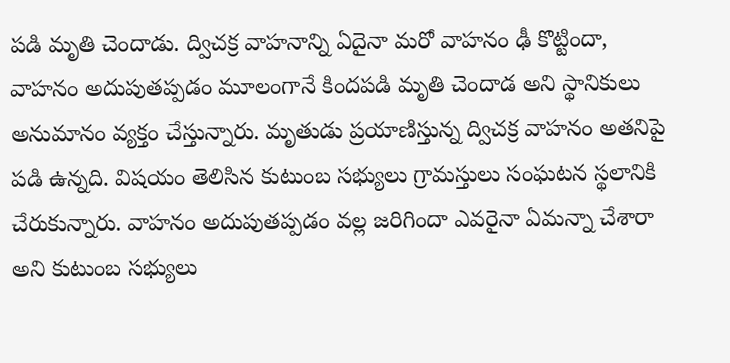పడి మృతి చెందాడు. ద్విచక్ర వాహనాన్ని ఏదైనా మరో వాహనం ఢీ కొట్టిందా, వాహనం అదుపుతప్పడం మూలంగానే కిందపడి మృతి చెందాడ అని స్థానికులు అనుమానం వ్యక్తం చేస్తున్నారు. మృతుడు ప్రయాణిస్తున్న ద్విచక్ర వాహనం అతనిపై పడి ఉన్నది. విషయం తెలిసిన కుటుంబ సభ్యులు గ్రామస్తులు సంఘటన స్థలానికి చేరుకున్నారు. వాహనం అదుపుతప్పడం వల్ల జరిగిందా ఎవరైనా ఏమన్నా చేశారా అని కుటుంబ సభ్యులు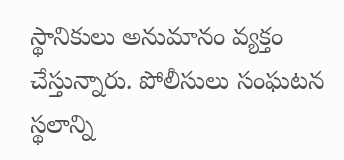స్థానికులు అనుమానం వ్యక్తం చేస్తున్నారు. పోలీసులు సంఘటన స్థలాన్ని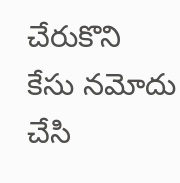చేరుకొని కేసు నమోదు చేసి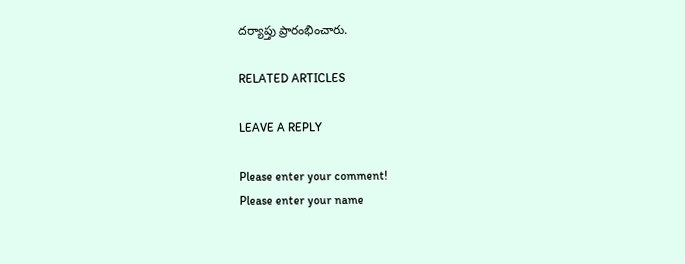దర్యాప్తు ప్రారంభించారు.

RELATED ARTICLES

LEAVE A REPLY

Please enter your comment!
Please enter your name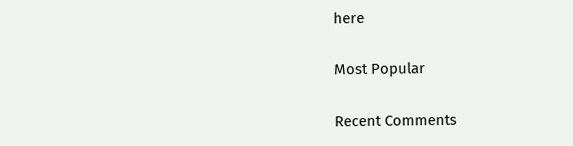here

Most Popular

Recent Comments